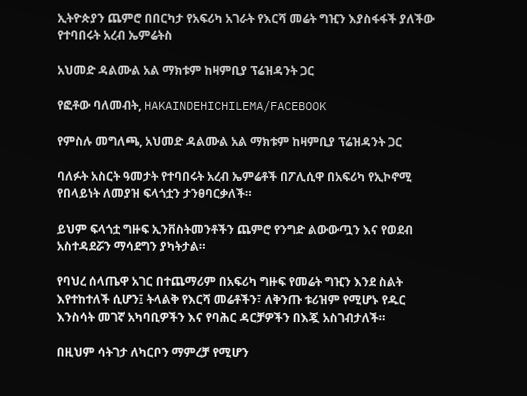ኢትዮጵያን ጨምሮ በበርካታ የአፍሪካ አገራት የእርሻ መሬት ግዢን እያስፋፋች ያለችው የተባበሩት አረብ ኤምሬትስ

አህመድ ዳልሙል አል ማክቱም ከዛምቢያ ፕሬዝዳንት ጋር

የፎቶው ባለመብት, HAKAINDEHICHILEMA/FACEBOOK

የምስሉ መግለጫ, አህመድ ዳልሙል አል ማክቱም ከዛምቢያ ፕሬዝዳንት ጋር

ባለፉት አስርት ዓመታት የተባበሩት አረብ ኤምሬቶች በፖሊሲዋ በአፍሪካ የኢኮኖሚ የበላይነት ለመያዝ ፍላጎቷን ታንፀባርቃለች።

ይህም ፍላጎቷ ግዙፍ ኢንቨስትመንቶችን ጨምሮ የንግድ ልውውጧን እና የወደብ አስተዳደሯን ማሳደግን ያካትታል።

የባህረ ሰላጤዋ አገር በተጨማሪም በአፍሪካ ግዙፍ የመሬት ግዢን እንደ ስልት እየተከተለች ሲሆን፤ ትላልቅ የእርሻ መሬቶችን፣ ለቅንጡ ቱሪዝም የሚሆኑ የዱር እንስሳት መገኛ አካባቢዎችን እና የባሕር ዳርቻዎችን በእጇ አስገብታለች።

በዚህም ሳትገታ ለካርቦን ማምረቻ የሚሆን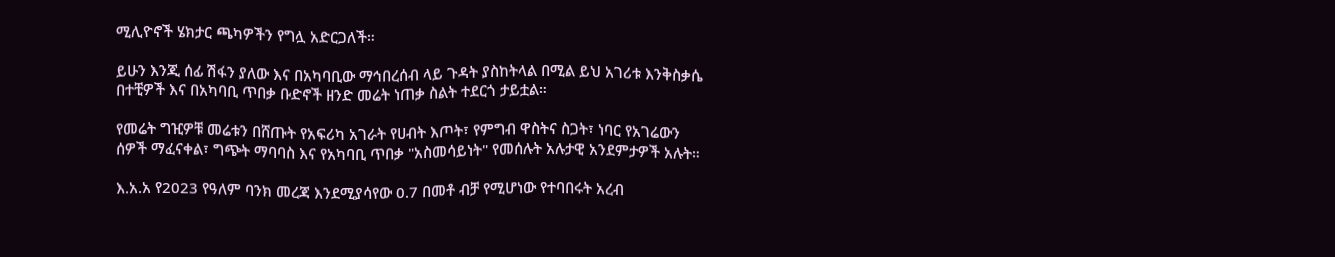ሚሊዮኖች ሄክታር ጫካዎችን የግሏ አድርጋለች።

ይሁን እንጂ ሰፊ ሽፋን ያለው እና በአካባቢው ማኅበረሰብ ላይ ጉዳት ያስከትላል በሚል ይህ አገሪቱ እንቅስቃሴ በተቺዎች እና በአካባቢ ጥበቃ ቡድኖች ዘንድ መሬት ነጠቃ ስልት ተደርጎ ታይቷል።

የመሬት ግዢዎቹ መሬቱን በሸጡት የአፍሪካ አገራት የሀብት እጦት፣ የምግብ ዋስትና ስጋት፣ ነባር የአገሬውን ሰዎች ማፈናቀል፣ ግጭት ማባባስ እና የአካባቢ ጥበቃ "አስመሳይነት" የመሰሉት አሉታዊ አንደምታዎች አሉት።

እ.አ.አ የ2023 የዓለም ባንክ መረጃ እንደሚያሳየው 0.7 በመቶ ብቻ የሚሆነው የተባበሩት አረብ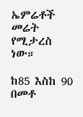ኤምሬቶች መሬት የሚታረስ ነው።

ከ85 እስከ 90 በመቶ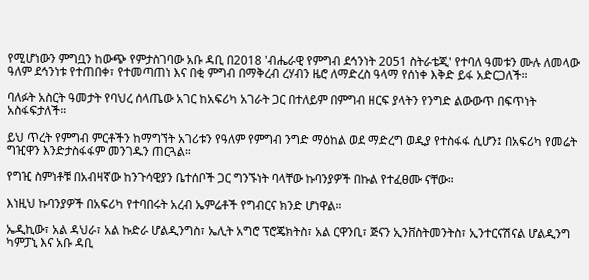የሚሆነውን ምግቧን ከውጭ የምታስገባው አቡ ዳቢ በ2018 'ብሔራዊ የምግብ ደኅንነት 2051 ስትራቴጂ' የተባለ ዓመቱን ሙሉ ለመላው ዓለም ደኅንነቱ የተጠበቀ፣ የተመጣጠነ እና በቂ ምግብ በማቅረብ ረሃብን ዜሮ ለማድረስ ዓላማ የሰነቀ እቅድ ይፋ አድርጋለች።

ባለፉት አስርት ዓመታት የባህረ ሰላጤው አገር ከአፍሪካ አገራት ጋር በተለይም በምግብ ዘርፍ ያላትን የንግድ ልውውጥ በፍጥነት አስፋፍታለች።

ይህ ጥረት የምግብ ምርቶችን ከማግኘት አገሪቱን የዓለም የምግብ ንግድ ማዕከል ወደ ማድረግ ወዲያ የተስፋፋ ሲሆን፤ በአፍሪካ የመሬት ግዢዋን እንድታስፋፋም መንገዱን ጠርጓል።

የግዢ ስምነቶቹ በአብዛኛው ከንጉሳዊያን ቤተሰቦች ጋር ግንኙነት ባላቸው ኩባንያዎች በኩል የተፈፀሙ ናቸው።

እነዚህ ኩባንያዎች በአፍሪካ የተባበሩት አረብ ኤምሬቶች የግብርና ክንድ ሆነዋል።

ኤዲኪው፣ አል ዳህራ፣ አል ኩድራ ሆልዲንግስ፣ ኤሊት አግሮ ፕሮጄክትስ፣ አል ርዋንቢ፣ ጅናን ኢንቨስትመንትስ፣ ኢንተርናሽናል ሆልዲንግ ካምፓኒ እና አቡ ዳቢ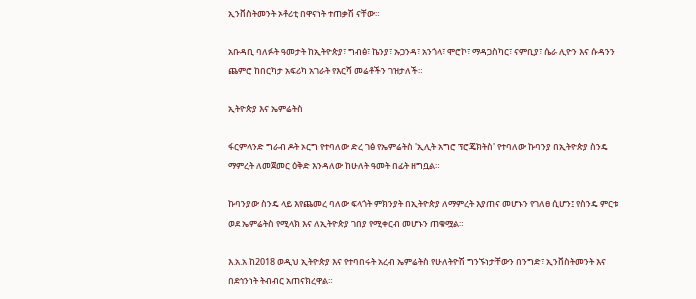ኢንቨስትመንት ኦቶሪቲ በዋናነት ተጠቃሽ ናቸው።

አቡዳቢ ባለፉት ዓመታት ከኢትዮጵያ፣ ግብፅ፣ ኬንያ፣ ኡጋንዳ፣ አንጎላ፣ ሞሮኮ፣ ማዳጋስካር፣ ናምቢያ፣ ሴራ ሊዮን እና ሱዳንን ጨምሮ ከበርካታ አፍሪካ አገራት የእርሻ መሬቶችን ገዝታለች።

ኢትዮጵያ እና ኤምሬትስ

ፋርምላንድ ግራብ ዶት ኦርግ የተባለው ድረ ገፅ የኤምሬትስ 'ኢሊት አግሮ ፕሮጄክትስ' የተባለው ኩባንያ በኢትዮጵያ ስንዴ ማምረት ለመጀመር ዕቅድ እንዳለው ከሁለት ዓመት በፊት ዘግቧል።

ኩባንያው ስንዴ ላይ እየጨመረ ባለው ፍላጎት ምክንያት በኢትዮጵያ ለማምረት እያጠና መሆኑን የገለፀ ሲሆን፤ የስንዴ ምርቱ ወደ ኤምሬትስ የሚላክ እና ለኢትዮጵያ ገበያ የሚቀርብ መሆኑን ጠቁሟል።

እ.አ.አ ከ2018 ወዲህ ኢትዮጵያ እና የተባበሩት አረብ ኤምሬትስ የሁለትዮሽ ግንኙነታቸውን በንግድ፣ ኢንቨስትመንት እና በደኅንነት ትብብር አጠናክረዋል።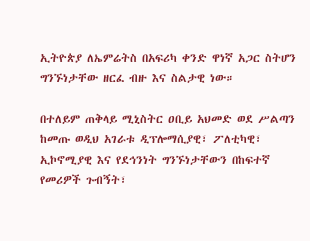ኢትዮጵያ ለኤምሬትስ በአፍሪካ ቀንድ ዋነኛ አጋር ስትሆን ግንኙነታቸው ዘርፈ ብዙ እና ስልታዊ ነው።

በተለይም ጠቅላይ ሚኒስትር ዐቢይ አህመድ ወደ ሥልጣን ከመጡ ወዲህ አገራቱ ዲፕሎማሲያዊ፣ ፖለቲካዊ፣ ኢኮኖሚያዊ እና የደኅንነት ግንኙነታቸውን በከፍተኛ የመሪዎች ጉብኝት፣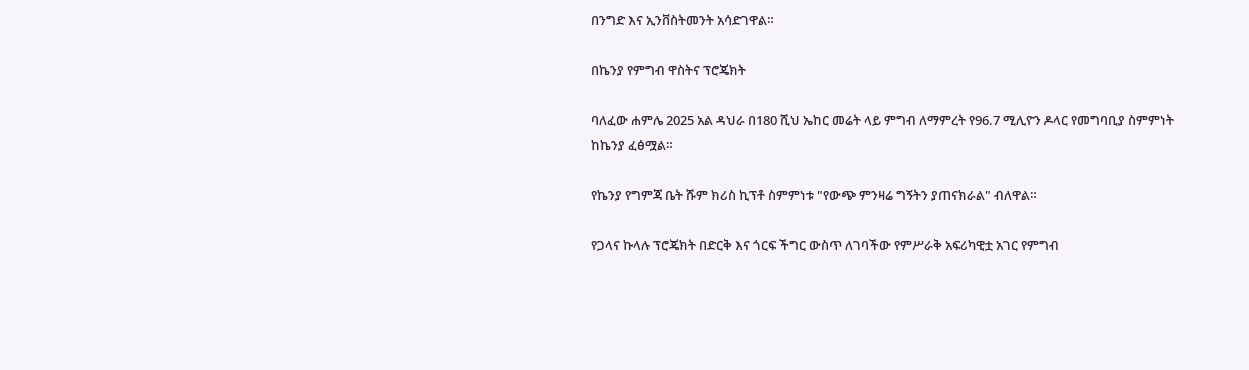በንግድ እና ኢንቨስትመንት አሳድገዋል።

በኬንያ የምግብ ዋስትና ፕሮጄክት

ባለፈው ሐምሌ 2025 አል ዳህራ በ180 ሺህ ኤከር መሬት ላይ ምግብ ለማምረት የ96.7 ሚሊዮን ዶላር የመግባቢያ ስምምነት ከኬንያ ፈፅሟል።

የኬንያ የግምጃ ቤት ሹም ክሪስ ኪፕቶ ስምምነቱ "የውጭ ምንዛሬ ግኝትን ያጠናክራል" ብለዋል።

የጋላና ኩላሉ ፕሮጄክት በድርቅ እና ጎርፍ ችግር ውስጥ ለገባችው የምሥራቅ አፍሪካዊቷ አገር የምግብ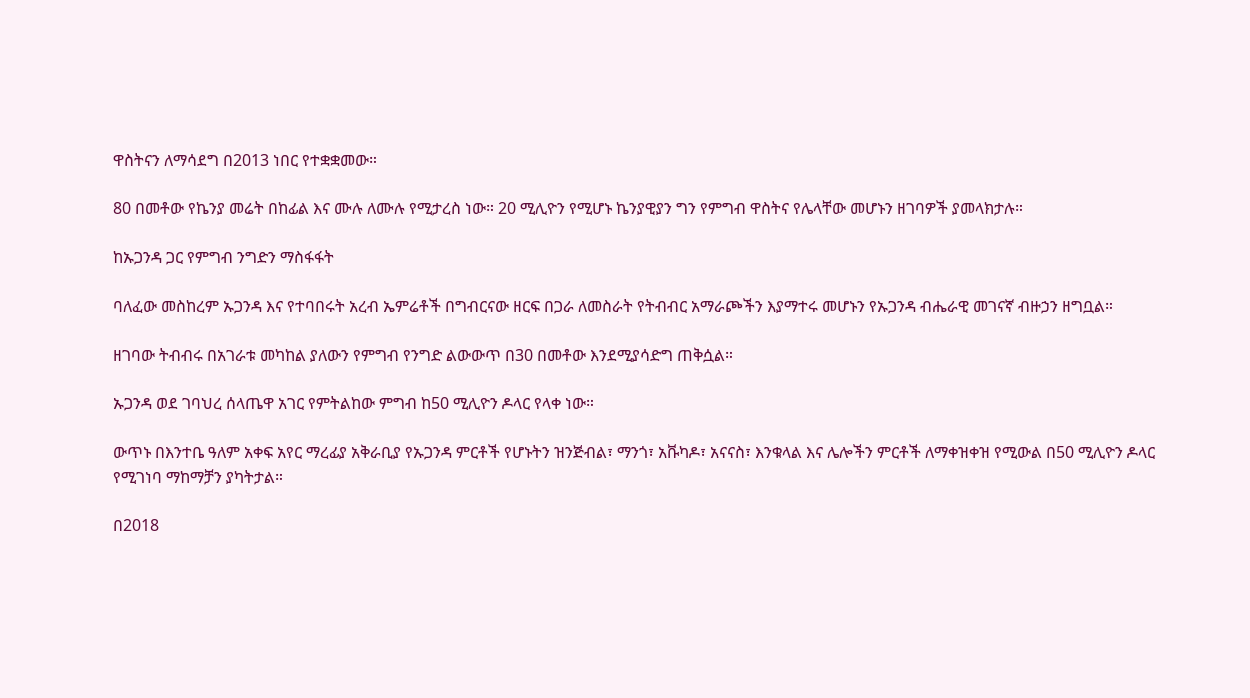ዋስትናን ለማሳደግ በ2013 ነበር የተቋቋመው።

80 በመቶው የኬንያ መሬት በከፊል እና ሙሉ ለሙሉ የሚታረስ ነው። 20 ሚሊዮን የሚሆኑ ኬንያዊያን ግን የምግብ ዋስትና የሌላቸው መሆኑን ዘገባዎች ያመላክታሉ።

ከኡጋንዳ ጋር የምግብ ንግድን ማስፋፋት

ባለፈው መስከረም ኡጋንዳ እና የተባበሩት አረብ ኤምሬቶች በግብርናው ዘርፍ በጋራ ለመስራት የትብብር አማራጮችን እያማተሩ መሆኑን የኡጋንዳ ብሔራዊ መገናኛ ብዙኃን ዘግቧል።

ዘገባው ትብብሩ በአገራቱ መካከል ያለውን የምግብ የንግድ ልውውጥ በ30 በመቶው እንደሚያሳድግ ጠቅሷል።

ኡጋንዳ ወደ ገባህረ ሰላጤዋ አገር የምትልከው ምግብ ከ50 ሚሊዮን ዶላር የላቀ ነው።

ውጥኑ በእንተቤ ዓለም አቀፍ አየር ማረፊያ አቅራቢያ የኡጋንዳ ምርቶች የሆኑትን ዝንጅብል፣ ማንጎ፣ አቩካዶ፣ አናናስ፣ እንቁላል እና ሌሎችን ምርቶች ለማቀዝቀዝ የሚውል በ50 ሚሊዮን ዶላር የሚገነባ ማከማቻን ያካትታል።

በ2018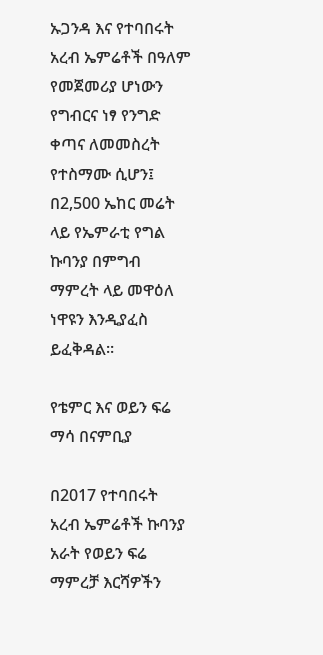ኡጋንዳ እና የተባበሩት አረብ ኤምሬቶች በዓለም የመጀመሪያ ሆነውን የግብርና ነፃ የንግድ ቀጣና ለመመስረት የተስማሙ ሲሆን፤ በ2,500 ኤከር መሬት ላይ የኤምራቲ የግል ኩባንያ በምግብ ማምረት ላይ መዋዕለ ነዋዩን እንዲያፈስ ይፈቅዳል።

የቴምር እና ወይን ፍሬ ማሳ በናምቢያ

በ2017 የተባበሩት አረብ ኤምሬቶች ኩባንያ አራት የወይን ፍሬ ማምረቻ እርሻዎችን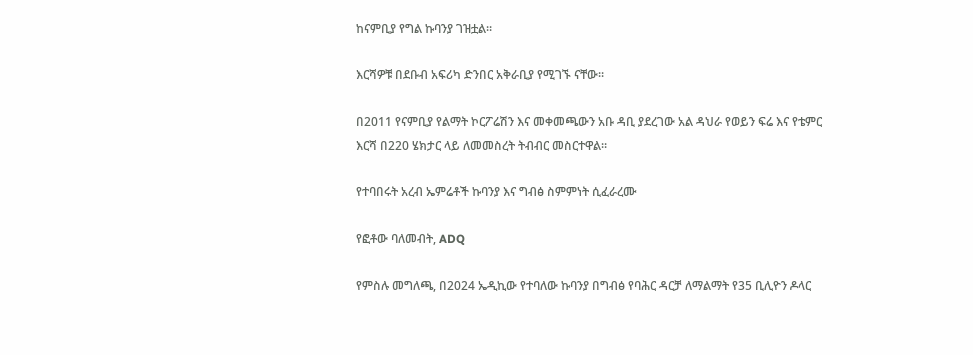ከናምቢያ የግል ኩባንያ ገዝቷል።

እርሻዎቹ በደቡብ አፍሪካ ድንበር አቅራቢያ የሚገኙ ናቸው።

በ2011 የናምቢያ የልማት ኮርፖሬሽን እና መቀመጫውን አቡ ዳቢ ያደረገው አል ዳህራ የወይን ፍሬ እና የቴምር እርሻ በ220 ሄክታር ላይ ለመመስረት ትብብር መስርተዋል።

የተባበሩት አረብ ኤምሬቶች ኩባንያ እና ግብፅ ስምምነት ሲፈራረሙ

የፎቶው ባለመብት, ADQ

የምስሉ መግለጫ, በ2024 ኤዲኪው የተባለው ኩባንያ በግብፅ የባሕር ዳርቻ ለማልማት የ35 ቢሊዮን ዶላር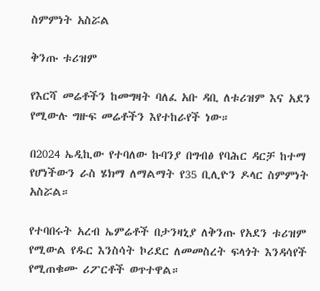ስምምነት አስሯል

ቅንጡ ቱሪዝም

የእርሻ መሬቶችን ከመግዛት ባለፈ አቡ ዳቢ ለቱሪዝም እና አደን የሚውሉ ግዙፍ መሬቶችን እየተከራየች ነው።

በ2024 ኤዲኪው የተባለው ኩባንያ በግብፅ የባሕር ዳርቻ ከተማ የሆነችውን ራስ ሄክማ ለማልማት የ35 ቢሊዮን ዶላር ስምምነት አስሯል።

የተባበሩት አረብ ኤምሬቶች በታንዛኒያ ለቅንጡ የአደን ቱሪዝም የሚውል የዱር እንስሳት ኮሪደር ለመመስረት ፍላጎት እንዳሳየች የሚጠቁሙ ሪፖርቶች ወጥተዋል።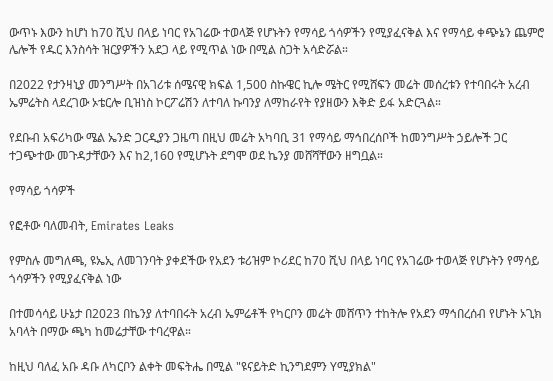ውጥኑ እውን ከሆነ ከ70 ሺህ በላይ ነባር የአገሬው ተወላጅ የሆኑትን የማሳይ ጎሳዎችን የሚያፈናቅል እና የማሳይ ቀጭኔን ጨምሮ ሌሎች የዱር እንስሳት ዝርያዎችን አደጋ ላይ የሚጥል ነው በሚል ስጋት አሳድሯል።

በ2022 የታንዛኒያ መንግሥት በአገሪቱ ሰሜናዊ ክፍል 1,500 ስኩዌር ኪሎ ሜትር የሚሸፍን መሬት መሰረቱን የተባበሩት አረብ ኤምሬትስ ላደረገው ኦቴርሎ ቢዝነስ ኮርፖሬሽን ለተባለ ኩባንያ ለማከራየት የያዘውን እቅድ ይፋ አድርጓል።

የደቡብ አፍሪካው ሜል ኤንድ ጋርዲያን ጋዜጣ በዚህ መሬት አካባቢ 31 የማሳይ ማኅበረሰቦች ከመንግሥት ኃይሎች ጋር ተጋጭተው መጉዳታቸውን እና ከ2,160 የሚሆኑት ደግሞ ወደ ኬንያ መሸሻቸውን ዘግቧል።

የማሳይ ጎሳዎች

የፎቶው ባለመብት, Emirates Leaks

የምስሉ መግለጫ, ዩኤኢ ለመገንባት ያቀደችው የአደን ቱሪዝም ኮሪደር ከ70 ሺህ በላይ ነባር የአገሬው ተወላጅ የሆኑትን የማሳይ ጎሳዎችን የሚያፈናቅል ነው

በተመሳሳይ ሁኔታ በ2023 በኬንያ ለተባበሩት አረብ ኤምሬቶች የካርቦን መሬት መሸጥን ተከትሎ የአደን ማኅበረሰብ የሆኑት ኦጊክ አባላት በማው ጫካ ከመሬታቸው ተባረዋል።

ከዚህ ባለፈ አቡ ዳቡ ለካርቦን ልቀት መፍትሔ በሚል "ዩናይትድ ኪንግደምን Yሚያክል"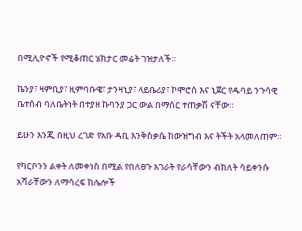በሚሊዮኖች የሚቆጠር ሄክታር መሬት ገዝታለች።

ኬንያ፣ ዛምቢያ፣ ዚምባቡዌ፣ ታንዛኒያ፣ ላይቤሪያ፣ ኮሞሮስ እና ኒጀር የዱባይ ንጉሳዊ ቤተሰብ ባለቤትነት በተያዘ ኩባንያ ጋር ውል በማሰር ተጠቃሽ ናቸው።

ይሁን እንጂ በዚህ ረገድ የአቡ ዳቢ እንቅስቃሴ ከውዝግብ እና ትችት አላመለጠም።

የካርቦንን ልቀት ለመቀነስ በሚል የበለፀጉ አገራት የራሳቸውን ብክለት ሳይቀንሱ አሻራቸውን ለማሳረፍ ከሌሎች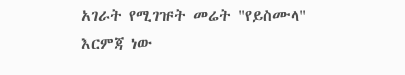አገራት የሚገዡት መሬት "የይስሙላ" እርምጃ ነው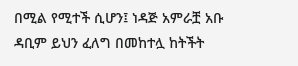በሚል የሚተች ሲሆን፤ ነዳጅ አምራቿ አቡ ዳቢም ይህን ፈለግ በመከተሏ ከትችት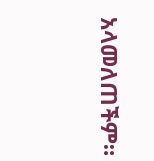አላመለጠችም።